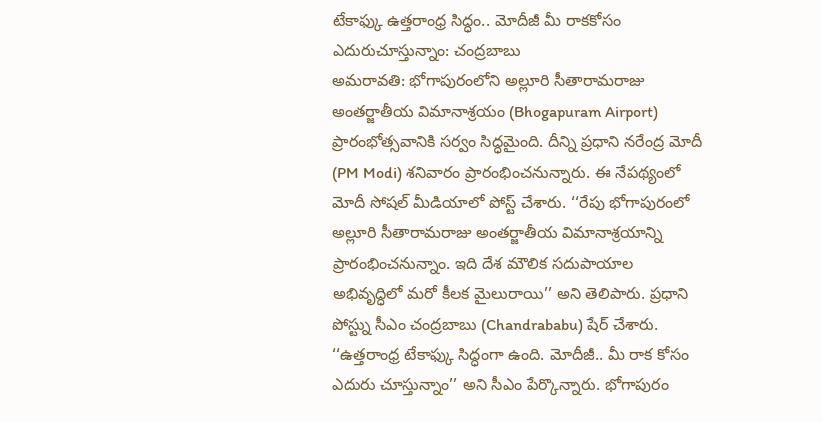టేకాఫ్కు ఉత్తరాంధ్ర సిద్ధం.. మోదీజీ మీ రాకకోసం ఎదురుచూస్తున్నాం: చంద్రబాబు
అమరావతి: భోగాపురంలోని అల్లూరి సీతారామరాజు అంతర్జాతీయ విమానాశ్రయం (Bhogapuram Airport) ప్రారంభోత్సవానికి సర్వం సిద్ధమైంది. దీన్ని ప్రధాని నరేంద్ర మోదీ (PM Modi) శనివారం ప్రారంభించనున్నారు. ఈ నేపథ్యంలో మోదీ సోషల్ మీడియాలో పోస్ట్ చేశారు. ‘‘రేపు భోగాపురంలో అల్లూరి సీతారామరాజు అంతర్జాతీయ విమానాశ్రయాన్ని ప్రారంభించనున్నాం. ఇది దేశ మౌలిక సదుపాయాల అభివృద్ధిలో మరో కీలక మైలురాయి’’ అని తెలిపారు. ప్రధాని పోస్ట్ను సీఎం చంద్రబాబు (Chandrababu) షేర్ చేశారు. ‘‘ఉత్తరాంధ్ర టేకాఫ్కు సిద్ధంగా ఉంది. మోదీజీ.. మీ రాక కోసం ఎదురు చూస్తున్నాం’’ అని సీఎం పేర్కొన్నారు. భోగాపురం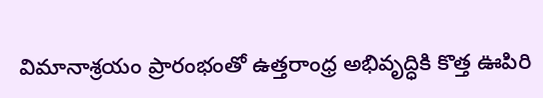విమానాశ్రయం ప్రారంభంతో ఉత్తరాంధ్ర అభివృద్ధికి కొత్త ఊపిరి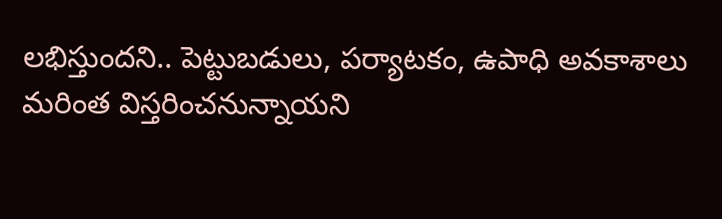లభిస్తుందని.. పెట్టుబడులు, పర్యాటకం, ఉపాధి అవకాశాలు మరింత విస్తరించనున్నాయని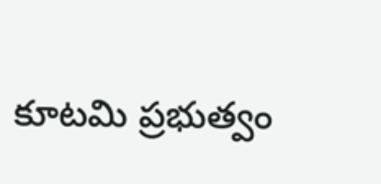కూటమి ప్రభుత్వం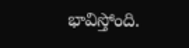భావిస్తోంది.